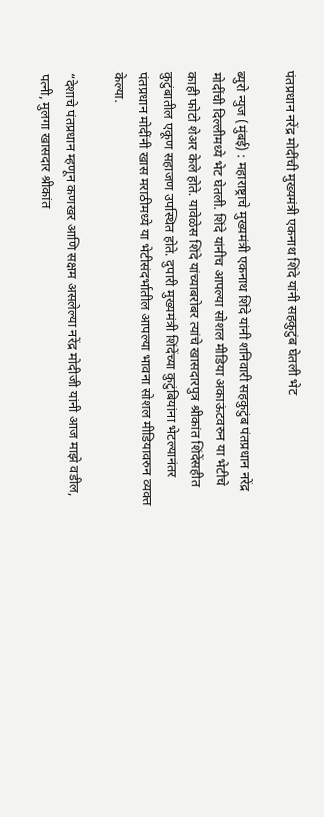पंतप्रधान नरेंद्र मोदींची मुख्यमंत्री एकनाथ शिंदे यांनी सहकुटुंब घेतली भेट

ब्युरो न्युज (मुंबई) : महाराष्ट्राचे मुख्यमंत्री एकनाथ शिंदे यांनी शनिवारी सहकुटुंब पंतप्रधान नरेंद्र मोदींची दिल्लीमध्ये भेट घेतली. शिंदे यांनीच आपल्या सोशल मीडिया अकाऊंटवरुन या भेटीचे काही फोटो शेअर केले होते. यावेळेस शिंदे यांच्याबरोबर त्यांचे खासदारपुत्र श्रीकांत शिंदेंसहीत कुटुंबातील एकूण सहाजण उपस्थित होते. दुपारी मुख्यमंत्री शिंदेंच्या कुटुंबियांना भेटल्यानंतर पंतप्रधान मोदींनी खास मराठीमध्ये या भेटीसंदर्भातील आपल्या भावना सोशल मीडियावरुन व्यक्त केल्या.

“देशाचे पंतप्रधान म्हणून कणखर आणि सक्षम असलेल्या नरेंद्र मोदीजी यांनी आज माझे वडील, पत्नी, मुलगा खासदार श्रीकांत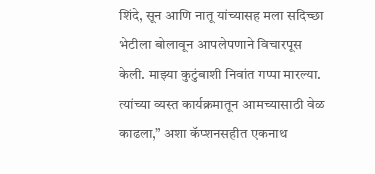शिंदे, सून आणि नातू यांच्यासह मला सदिच्छा भेटीला बोलावून आपलेपणाने विचारपूस केली. माझ्या कुटुंबाशी निवांत गप्पा मारल्या. त्यांच्या व्यस्त कार्यक्रमातून आमच्यासाठी वेळ काढला,” अशा कॅप्शनसहीत एकनाथ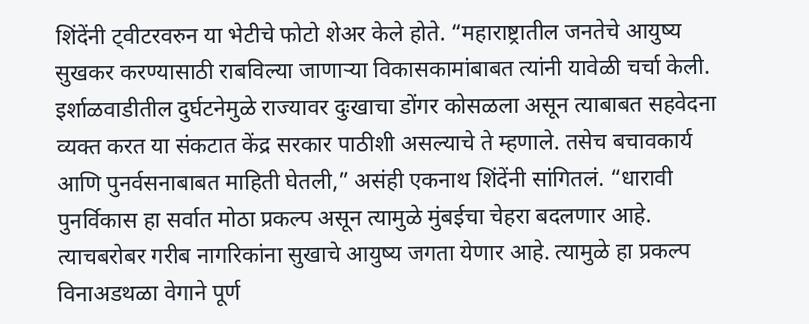शिंदेंनी ट्वीटरवरुन या भेटीचे फोटो शेअर केले होते. “महाराष्ट्रातील जनतेचे आयुष्य सुखकर करण्यासाठी राबविल्या जाणाऱ्या विकासकामांबाबत त्यांनी यावेळी चर्चा केली. इर्शाळवाडीतील दुर्घटनेमुळे राज्यावर दुःखाचा डोंगर कोसळला असून त्याबाबत सहवेदना व्यक्त करत या संकटात केंद्र सरकार पाठीशी असल्याचे ते म्हणाले. तसेच बचावकार्य आणि पुनर्वसनाबाबत माहिती घेतली,” असंही एकनाथ शिंदेंनी सांगितलं. “धारावी पुनर्विकास हा सर्वात मोठा प्रकल्प असून त्यामुळे मुंबईचा चेहरा बदलणार आहे. त्याचबरोबर गरीब नागरिकांना सुखाचे आयुष्य जगता येणार आहे. त्यामुळे हा प्रकल्प विनाअडथळा वेगाने पूर्ण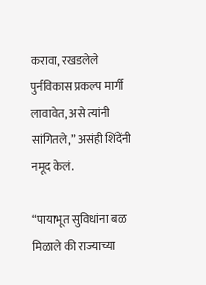करावा, रखडलेले पुर्नविकास प्रकल्प मार्गी लावावेत, असे त्यांनी सांगितले,” असंही शिंदेंनी नमूद केलं.

“पायाभूत सुविधांना बळ मिळाले की राज्याच्या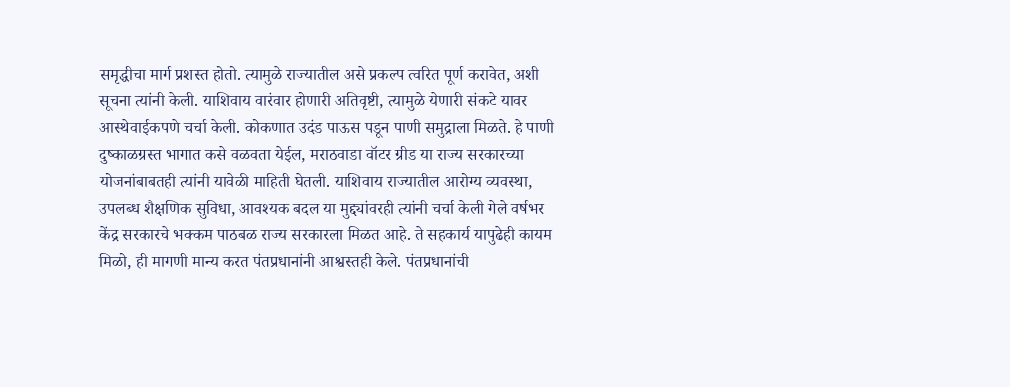समृद्धीचा मार्ग प्रशस्त होतो. त्यामुळे राज्यातील असे प्रकल्प त्वरित पूर्ण करावेत, अशी सूचना त्यांनी केली. याशिवाय वारंवार होणारी अतिवृष्टी, त्यामुळे येणारी संकटे यावर आस्थेवाईकपणे चर्चा केली. कोकणात उदंड पाऊस पडून पाणी समुद्राला मिळते. हे पाणी दुष्काळग्रस्त भागात कसे वळवता येईल, मराठवाडा वॉटर ग्रीड या राज्य सरकारच्या योजनांबाबतही त्यांनी यावेळी माहिती घेतली. याशिवाय राज्यातील आरोग्य व्यवस्था, उपलब्ध शैक्षणिक सुविधा, आवश्यक बदल या मुद्द्यांवरही त्यांनी चर्चा केली गेले वर्षभर केंद्र सरकारचे भक्कम पाठबळ राज्य सरकारला मिळत आहे. ते सहकार्य यापुढेही कायम मिळो, ही मागणी मान्य करत पंतप्रधानांनी आश्वस्तही केले. पंतप्रधानांची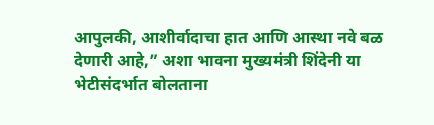आपुलकी, आशीर्वादाचा हात आणि आस्था नवे बळ देणारी आहे,” अशा भावना मुख्यमंत्री शिंदेनी या भेटीसंदर्भात बोलताना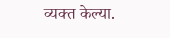व्यक्त केल्या.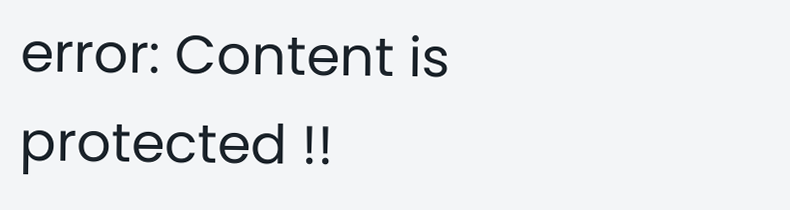error: Content is protected !!